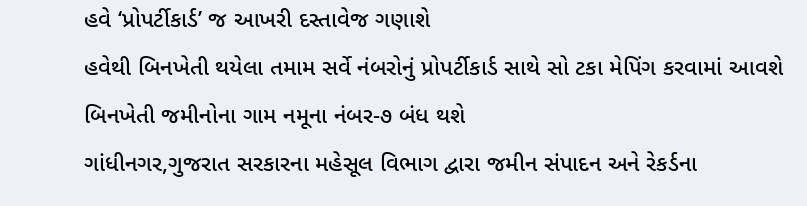હવે ‘પ્રોપર્ટીકાર્ડ’ જ આખરી દસ્તાવેજ ગણાશે
હવેથી બિનખેતી થયેલા તમામ સર્વે નંબરોનું પ્રોપર્ટીકાર્ડ સાથે સો ટકા મેપિંગ કરવામાં આવશે
બિનખેતી જમીનોના ગામ નમૂના નંબર-૭ બંધ થશે
ગાંધીનગર,ગુજરાત સરકારના મહેસૂલ વિભાગ દ્વારા જમીન સંપાદન અને રેકર્ડના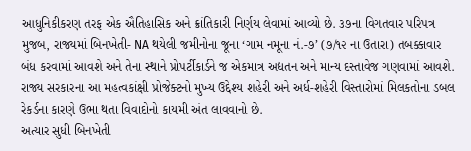આધુનિકીકરણ તરફ એક ઐતિહાસિક અને ક્રાંતિકારી નિર્ણય લેવામાં આવ્યો છે. ૩૭ના વિગતવાર પરિપત્ર મુજબ, રાજ્યમાં બિનખેતી- NA થયેલી જમીનોના જૂના ‘ગામ નમૂના નં.-૭’ (૭/૧૨ ના ઉતારા) તબક્કાવાર બંધ કરવામાં આવશે અને તેના સ્થાને પ્રોપર્ટીકાર્ડને જ એકમાત્ર અદ્યતન અને માન્ય દસ્તાવેજ ગણવામાં આવશે. રાજ્ય સરકારના આ મહત્વકાંક્ષી પ્રોજેક્ટનો મુખ્ય ઉદ્દેશ્ય શહેરી અને અર્ધ-શહેરી વિસ્તારોમાં મિલકતોના ડબલ રેકર્ડના કારણે ઉભા થતા વિવાદોનો કાયમી અંત લાવવાનો છે.
અત્યાર સુધી બિનખેતી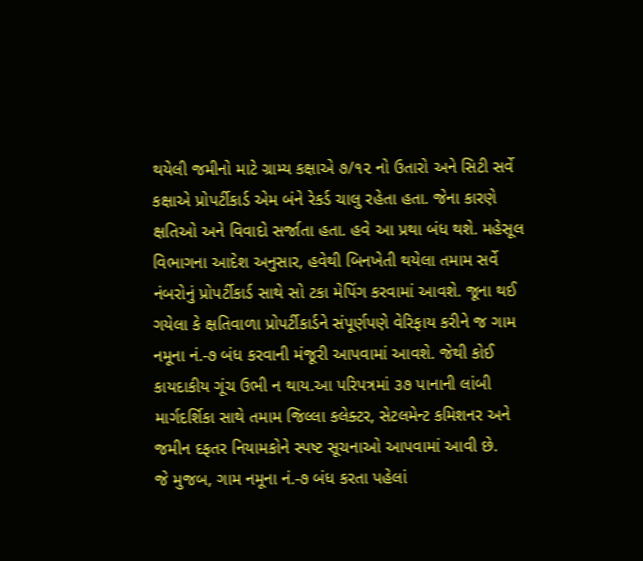થયેલી જમીનો માટે ગ્રામ્ય કક્ષાએ ૭/૧૨ નો ઉતારો અને સિટી સર્વે કક્ષાએ પ્રોપર્ટીકાર્ડ એમ બંને રેકર્ડ ચાલુ રહેતા હતા. જેના કારણે ક્ષતિઓ અને વિવાદો સર્જાતા હતા. હવે આ પ્રથા બંધ થશે. મહેસૂલ વિભાગના આદેશ અનુસાર, હવેથી બિનખેતી થયેલા તમામ સર્વે નંબરોનું પ્રોપર્ટીકાર્ડ સાથે સો ટકા મેપિંગ કરવામાં આવશે. જૂના થઈ ગયેલા કે ક્ષતિવાળા પ્રોપર્ટીકાર્ડને સંપૂર્ણપણે વેરિફાય કરીને જ ગામ નમૂના નં.-૭ બંધ કરવાની મંજૂરી આપવામાં આવશે. જેથી કોઈ કાયદાકીય ગૂંચ ઉભી ન થાય.આ પરિપત્રમાં ૩૭ પાનાની લાંબી માર્ગદર્શિકા સાથે તમામ જિલ્લા કલેક્ટર, સેટલમેન્ટ કમિશનર અને જમીન દફતર નિયામકોને સ્પષ્ટ સૂચનાઓ આપવામાં આવી છે.
જે મુજબ, ગામ નમૂના નં.-૭ બંધ કરતા પહેલાં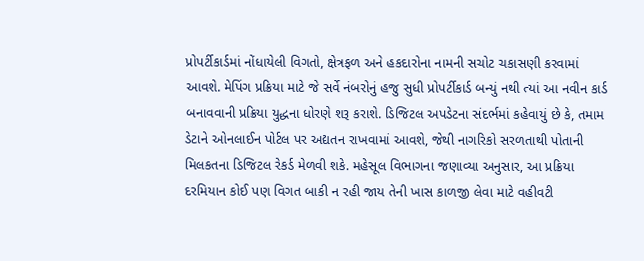પ્રોપર્ટીકાર્ડમાં નોંધાયેલી વિગતો, ક્ષેત્રફળ અને હકદારોના નામની સચોટ ચકાસણી કરવામાં આવશે. મેપિંગ પ્રક્રિયા માટે જે સર્વે નંબરોનું હજુ સુધી પ્રોપર્ટીકાર્ડ બન્યું નથી ત્યાં આ નવીન કાર્ડ બનાવવાની પ્રક્રિયા યુદ્ધના ધોરણે શરૂ કરાશે. ડિજિટલ અપડેટના સંદર્ભમાં કહેવાયું છે કે, તમામ ડેટાને ઓનલાઈન પોર્ટલ પર અદ્યતન રાખવામાં આવશે, જેથી નાગરિકો સરળતાથી પોતાની મિલકતના ડિજિટલ રેકર્ડ મેળવી શકે. મહેસૂલ વિભાગના જણાવ્યા અનુસાર, આ પ્રક્રિયા દરમિયાન કોઈ પણ વિગત બાકી ન રહી જાય તેની ખાસ કાળજી લેવા માટે વહીવટી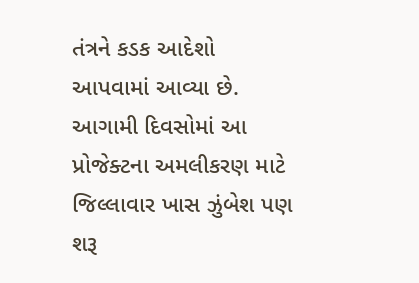તંત્રને કડક આદેશો આપવામાં આવ્યા છે. આગામી દિવસોમાં આ પ્રોજેક્ટના અમલીકરણ માટે જિલ્લાવાર ખાસ ઝુંબેશ પણ શરૂ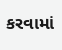કરવામાં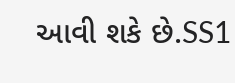આવી શકે છે.SS1